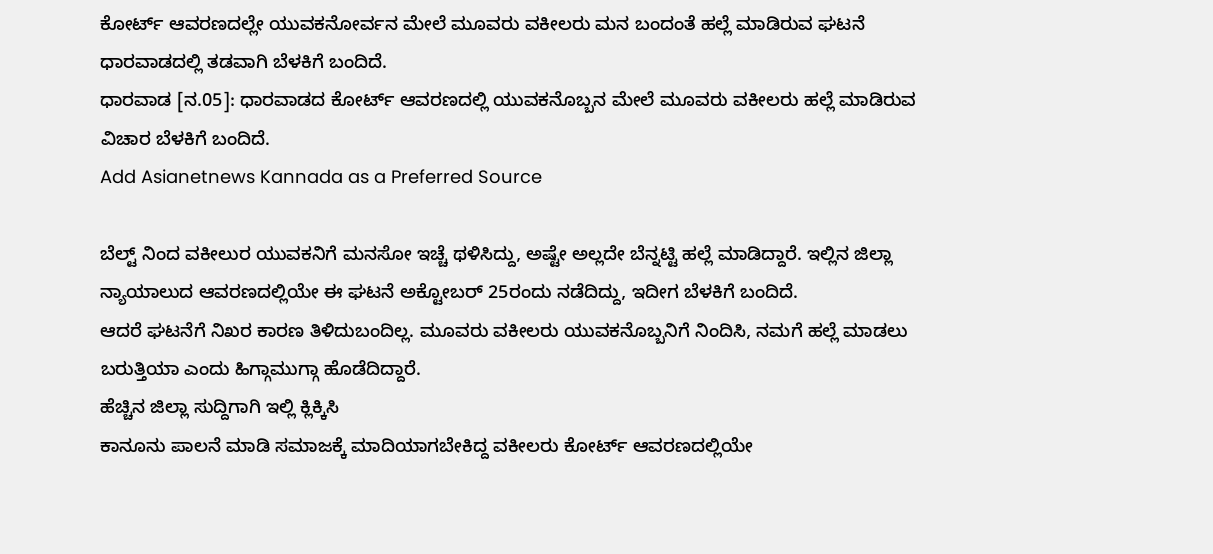ಕೋರ್ಟ್ ಆವರಣದಲ್ಲೇ ಯುವಕನೋರ್ವನ ಮೇಲೆ ಮೂವರು ವಕೀಲರು ಮನ ಬಂದಂತೆ ಹಲ್ಲೆ ಮಾಡಿರುವ ಘಟನೆ ಧಾರವಾಡದಲ್ಲಿ ತಡವಾಗಿ ಬೆಳಕಿಗೆ ಬಂದಿದೆ.
ಧಾರವಾಡ [ನ.05]: ಧಾರವಾಡದ ಕೋರ್ಟ್ ಆವರಣದಲ್ಲಿ ಯುವಕನೊಬ್ಬನ ಮೇಲೆ ಮೂವರು ವಕೀಲರು ಹಲ್ಲೆ ಮಾಡಿರುವ ವಿಚಾರ ಬೆಳಕಿಗೆ ಬಂದಿದೆ.
Add Asianetnews Kannada as a Preferred Source

ಬೆಲ್ಟ್ ನಿಂದ ವಕೀಲುರ ಯುವಕನಿಗೆ ಮನಸೋ ಇಚ್ಚೆ ಥಳಿಸಿದ್ದು, ಅಷ್ಟೇ ಅಲ್ಲದೇ ಬೆನ್ನಟ್ಟಿ ಹಲ್ಲೆ ಮಾಡಿದ್ದಾರೆ. ಇಲ್ಲಿನ ಜಿಲ್ಲಾ ನ್ಯಾಯಾಲುದ ಆವರಣದಲ್ಲಿಯೇ ಈ ಘಟನೆ ಅಕ್ಟೋಬರ್ 25ರಂದು ನಡೆದಿದ್ದು, ಇದೀಗ ಬೆಳಕಿಗೆ ಬಂದಿದೆ.
ಆದರೆ ಘಟನೆಗೆ ನಿಖರ ಕಾರಣ ತಿಳಿದುಬಂದಿಲ್ಲ. ಮೂವರು ವಕೀಲರು ಯುವಕನೊಬ್ಬನಿಗೆ ನಿಂದಿಸಿ, ನಮಗೆ ಹಲ್ಲೆ ಮಾಡಲು ಬರುತ್ತಿಯಾ ಎಂದು ಹಿಗ್ಗಾಮುಗ್ಗಾ ಹೊಡೆದಿದ್ದಾರೆ.
ಹೆಚ್ಚಿನ ಜಿಲ್ಲಾ ಸುದ್ದಿಗಾಗಿ ಇಲ್ಲಿ ಕ್ಲಿಕ್ಕಿಸಿ
ಕಾನೂನು ಪಾಲನೆ ಮಾಡಿ ಸಮಾಜಕ್ಕೆ ಮಾದಿಯಾಗಬೇಕಿದ್ದ ವಕೀಲರು ಕೋರ್ಟ್ ಆವರಣದಲ್ಲಿಯೇ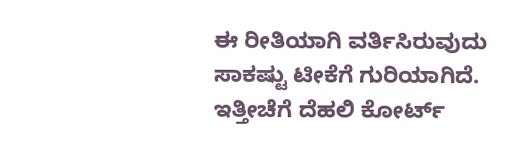ಈ ರೀತಿಯಾಗಿ ವರ್ತಿಸಿರುವುದು ಸಾಕಷ್ಟು ಟೀಕೆಗೆ ಗುರಿಯಾಗಿದೆ. ಇತ್ತೀಚೆಗೆ ದೆಹಲಿ ಕೋರ್ಟ್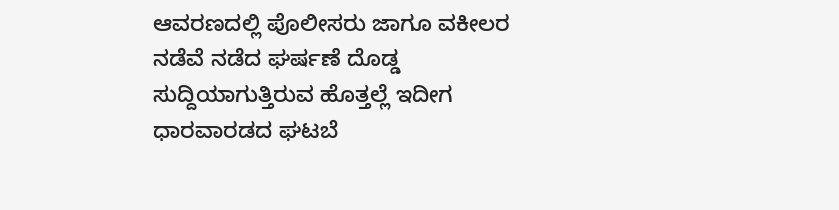ಆವರಣದಲ್ಲಿ ಪೊಲೀಸರು ಜಾಗೂ ವಕೀಲರ ನಡೆವೆ ನಡೆದ ಘರ್ಷಣೆ ದೊಡ್ಡ ಸುದ್ದಿಯಾಗುತ್ತಿರುವ ಹೊತ್ತಲ್ಲೆ ಇದೀಗ ಧಾರವಾರಡದ ಘಟಬೆ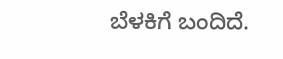ಬೆಳಕಿಗೆ ಬಂದಿದೆ.